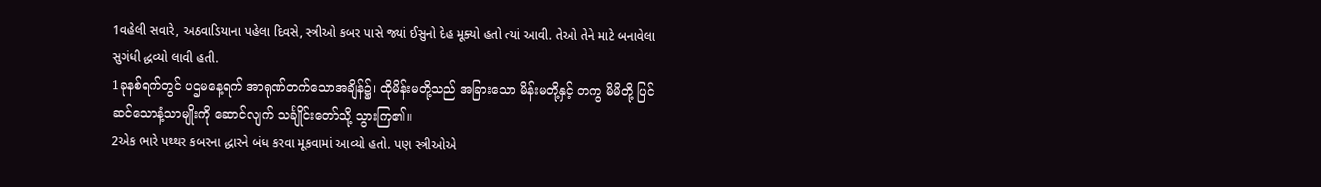1વહેલી સવારે, અઠવાડિયાના પહેલા દિવસે, સ્ત્રીઓ કબર પાસે જ્યાં ઈસુનો દેહ મૂક્યો હતો ત્યાં આવી. તેઓ તેને માટે બનાવેલા સુગંધી દ્ધવ્યો લાવી હતી.
1ခုနစ်ရက်တွင် ပဌမနေ့ရက် အာရုဏ်တက်သောအချိန်၌၊ ထိုမိန်းမတို့သည် အခြားသော မိန်းမတို့နှင့် တကွ မိမိတို့ ပြင်ဆင်သောနံ့သာမျိုးကို ဆောင်လျက် သင်္ချိုင်းတော်သို့ သွားကြ၏။
2એક ભારે પથ્થર કબરના દ્ધારને બંધ કરવા મૂકવામાં આવ્યો હતો. પણ સ્ત્રીઓએ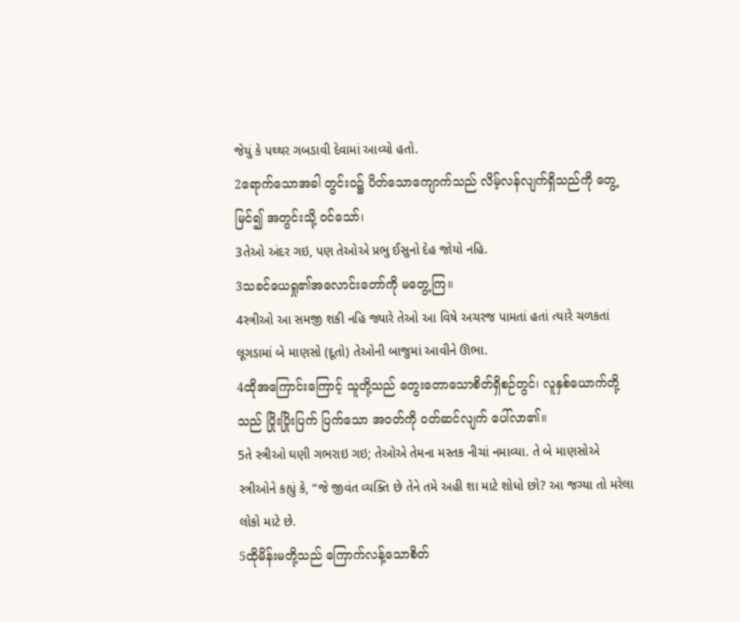જેયું કે પથ્થર ગબડાવી દેવામાં આવ્યો હતો.
2ရောက်သောအခါ တွင်းဝ၌ ပိတ်သောကျောက်သည် လိမ့်လန်လျက်ရှိသည်ကို တွေ့မြင်၍ အတွင်းသို့ ဝင်သော်၊
3તેઓ અંદર ગઇ, પણ તેઓએ પ્રભુ ઈસુનો દેહ જોયો નહિ.
3သခင်ယေရှု၏အလောင်းတော်ကို မတွေ့ကြ။
4સ્ત્રીઓ આ સમજી શકી નહિ જ્યારે તેઓ આ વિષે અચરજ પામતાં હતાં ત્યારે ચળકતાં લૂગડામાં બે માણસો (દૂતો) તેઓની બાજુમાં આવીને ઊભા.
4ထိုအကြောင်းကြောင့် သူတို့သည် တွေးတောသောစိတ်ရှိစဉ်တွင်၊ လူနှစ်ယောက်တို့သည် ပြိုးပြိုးပြက် ပြက်သော အဝတ်ကို ဝတ်ဆင်လျက် ပေါ်လာ၏။
5તે સ્ત્રીઓ ઘણી ગભરાઇ ગઇ; તેઓએ તેમના મસ્તક નીચાં નમાવ્યા. તે બે માણસોએ સ્ત્રીઓને કહ્યું કે, “જે જીવંત વ્યક્તિ છે તેને તમે અહી શા માટે શોધો છો? આ જગ્યા તો મરેલા લોકો માટે છે.
5ထိုမိန်းမတို့သည် ကြောက်လန့်သောစိတ်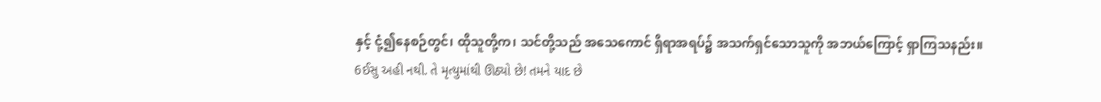နှင့် ငုံ့၍နေစဉ်တွင်၊ ထိုသူတို့က၊ သင်တို့သည် အသေကောင် ရှိရာအရပ်၌ အသက်ရှင်သောသူကို အဘယ်ကြောင့် ရှာကြသနည်း။
6ઈસુ અહી નથી. તે મૃત્યુમાંથી ઊઠ્યો છે! તમને યાદ છે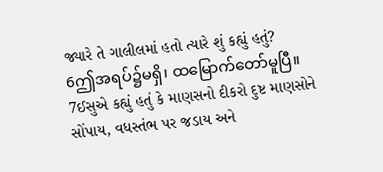જ્યારે તે ગાલીલમાં હતો ત્યારે શું કહ્યું હતું?
6ဤအရပ်၌မရှိ၊ ထမြောက်တော်မူပြီ။
7ઈસુએ કહ્યું હતું કે માણસનો દીકરો દુષ્ટ માણસોને સોંપાય, વધસ્તંભ પર જડાય અને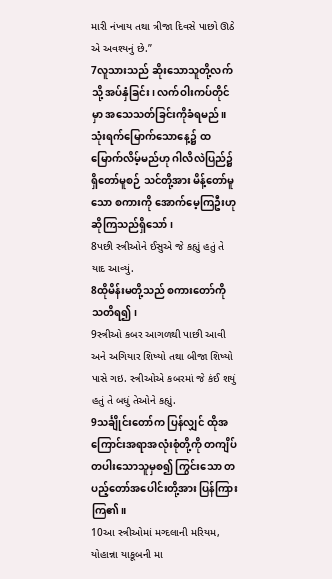મારી નંખાય તથા ત્રીજા દિવસે પાછો ઊઠે એ અવશ્યનું છે.”
7လူသားသည် ဆိုးသောသူတို့လက်သို့ အပ်နှံခြင်း၊ လက်ဝါးကပ်တိုင်မှာ အသေသတ်ခြင်းကိုခံရမည်။ သုံးရက်မြောက်သောနေ့၌ ထမြောက်လိမ့်မည်ဟု ဂါလိလဲပြည်၌ရှိတော်မူစဉ် သင်တို့အား မိန့်တော်မူသော စကားကို အောက်မေ့ကြဦးဟု ဆိုကြသည်ရှိသော်၊
8પછી સ્ત્રીઓને ઈસુએ જે કહ્યું હતું તે યાદ આવ્યું.
8ထိုမိန်းမတို့သည် စကားတော်ကို သတိရ၍၊
9સ્ત્રીઓ કબર આગળથી પાછી આવી અને અગિયાર શિષ્યો તથા બીજા શિષ્યો પાસે ગઇ. સ્ત્રીઓએ કબરમાં જે કંઈ શયું હતું તે બધું તેઓને કહ્યું.
9သင်္ချိုင်းတော်က ပြန်လျှင် ထိုအကြောင်းအရာအလုံးစုံတို့ကို တကျိပ်တပါးသောသူမှစ၍ ကြွင်းသော တပည့်တော်အပေါင်းတို့အား ပြန်ကြားကြ၏။
10આ સ્ત્રીઓમાં મગ્દલાની મરિયમ, યોહાન્ના યાકૂબની મા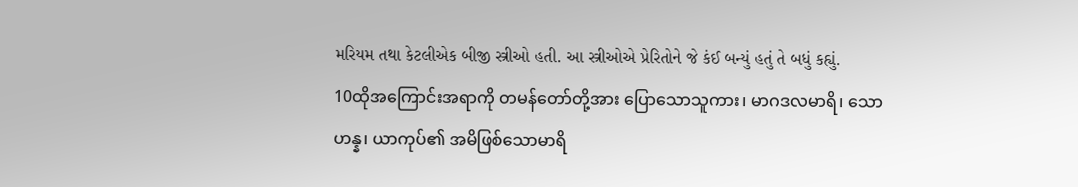મરિયમ તથા કેટલીએક બીજી સ્ત્રીઓ હતી. આ સ્ત્રીઓએ પ્રેરિતોને જે કંઈ બન્યું હતું તે બધું કહ્યું.
10ထိုအကြောင်းအရာကို တမန်တော်တို့အား ပြောသောသူကား၊ မာဂဒလမာရိ၊ သောဟန္န၊ ယာကုပ်၏ အမိဖြစ်သောမာရိ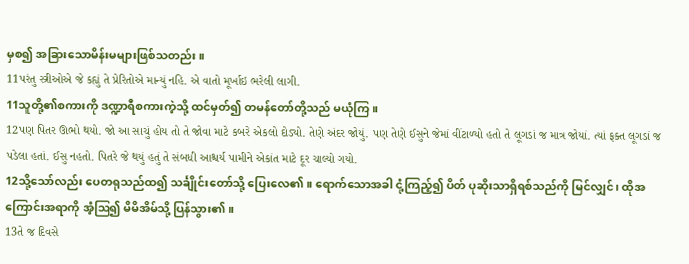မှစ၍ အခြားသောမိန်းမများဖြစ်သတည်း။
11પરંતુ સ્ત્રીઓએ જે કહ્યું તે પ્રેરિતોએ માન્યું નહિ. એ વાતો મૂર્ખાઇ ભરેલી લાગી.
11သူတို့၏စကားကို ဒဏ္ဍာရီစကားကဲ့သို့ ထင်မှတ်၍ တမန်တော်တို့သည် မယုံကြ။
12પણ પિતર ઊભો થયો. જો આ સાચું હોય તો તે જોવા માટે કબરે એકલો દોડ્યો. તેણે અંદર જોયું. પણ તેણે ઈસુને જેમાં વીંટાળ્યો હતો તે લૂગડાં જ માત્ર જોયાં. ત્યાં ફક્ત લૂગડાં જ પડેલા હતાં. ઈસુ નહતો. પિતરે જે થયું હતું તે સંબધી આશ્ચર્ય પામીને એકાંત માટે દૂર ચાલ્યો ગયો.
12သို့သော်လည်း ပေတရုသည်ထ၍ သင်္ချိုင်းတော်သို့ ပြေးလေ၏။ ရောက်သောအခါ ငုံ့ကြည့်၍ ပိတ် ပုဆိုးသာရှိရစ်သည်ကို မြင်လျှင်၊ ထိုအကြောင်းအရာကို အံ့ဩ၍ မိမိအိမ်သို့ ပြန်သွား၏။
13તે જ દિવસે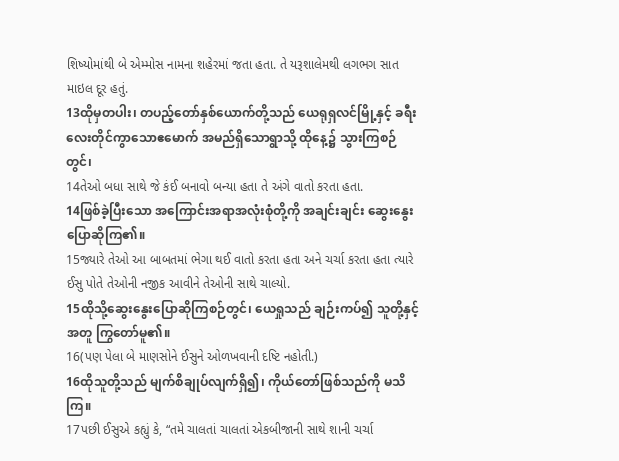શિષ્યોમાંથી બે એમ્મોસ નામના શહેરમાં જતા હતા. તે યરૂશાલેમથી લગભગ સાત માઇલ દૂર હતું.
13ထိုမှတပါး၊ တပည့်တော်နှစ်ယောက်တို့သည် ယေရုရှလင်မြို့နှင့် ခရီးလေးတိုင်ကွာသောဧမောက် အမည်ရှိသောရွာသို့ ထိုနေ့၌ သွားကြစဉ်တွင်၊
14તેઓ બધા સાથે જે કંઈ બનાવો બન્યા હતા તે અંગે વાતો કરતા હતા.
14ဖြစ်ခဲ့ပြီးသော အကြောင်းအရာအလုံးစုံတို့ကို အချင်းချင်း ဆွေးနွေးပြောဆိုကြ၏။
15જ્યારે તેઓ આ બાબતમાં ભેગા થઈ વાતો કરતા હતા અને ચર્ચા કરતા હતા ત્યારે ઈસુ પોતે તેઓની નજીક આવીને તેઓની સાથે ચાલ્યો.
15ထိုသို့ဆွေးနွေးပြောဆိုကြစဉ်တွင်၊ ယေရှုသည် ချဉ်းကပ်၍ သူတို့နှင့်အတူ ကြွတော်မူ၏။
16(પણ પેલા બે માણસોને ઈસુને ઓળખવાની દષ્ટિ નહોતી.)
16ထိုသူတို့သည် မျက်စိချုပ်လျက်ရှိ၍၊ ကိုယ်တော်ဖြစ်သည်ကို မသိကြ။
17પછી ઈસુએ કહ્યું કે, “તમે ચાલતાં ચાલતાં એકબીજાની સાથે શાની ચર્ચા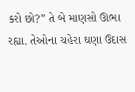કરો છો?” તે બે માણસો ઊભા રહ્યા. તેઓના ચહેરા ઘણા ઉદાસ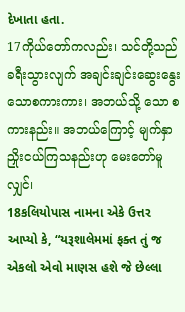દેખાતા હતા.
17ကိုယ်တော်ကလည်း၊ သင်တို့သည် ခရီးသွားလျက် အချင်းချင်းဆွေးနွေးသောစကားကား၊ အဘယ်သို့ သော စကားနည်း။ အဘယ်ကြောင့် မျက်နှာညှိုးငယ်ကြသနည်းဟု မေးတော်မူလျှင်၊
18કલિયોપાસ નામના એકે ઉત્તર આપ્યો કે, “યરૂશાલેમમાં ફક્ત તું જ એકલો એવો માણસ હશે જે છેલ્લા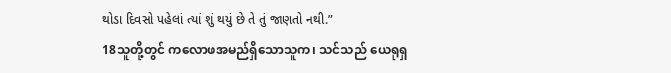થોડા દિવસો પહેલાં ત્યાં શું થયું છે તે તું જાણતો નથી.”
18သူတို့တွင် ကလောဖအမည်ရှိသောသူက၊ သင်သည် ယေရုရှ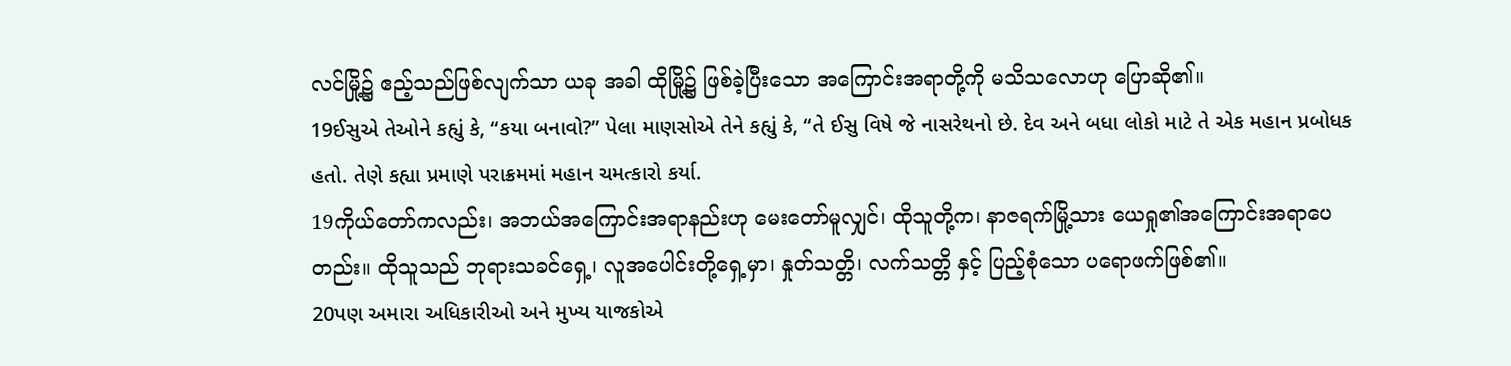လင်မြို့၌ ဧည့်သည်ဖြစ်လျက်သာ ယခု အခါ ထိုမြို့၌ ဖြစ်ခဲ့ပြီးသော အကြောင်းအရာတို့ကို မသိသလောဟု ပြောဆို၏။
19ઈસુએ તેઓને કહ્યું કે, “કયા બનાવો?” પેલા માણસોએ તેને કહ્યું કે, “તે ઈસુ વિષે જે નાસરેથનો છે. દેવ અને બધા લોકો માટે તે એક મહાન પ્રબોધક હતો. તેણે કહ્યા પ્રમાણે પરાક્રમમાં મહાન ચમત્કારો કર્યા.
19ကိုယ်တော်ကလည်း၊ အဘယ်အကြောင်းအရာနည်းဟု မေးတော်မူလျှင်၊ ထိုသူတို့က၊ နာဇရက်မြို့သား ယေရှု၏အကြောင်းအရာပေတည်း။ ထိုသူသည် ဘုရားသခင်ရှေ့၊ လူအပေါင်းတို့ရှေ့မှာ၊ နှုတ်သတ္တိ၊ လက်သတ္တိ နှင့် ပြည့်စုံသော ပရောဖက်ဖြစ်၏။
20પણ અમારા અધિકારીઓ અને મુખ્ય યાજકોએ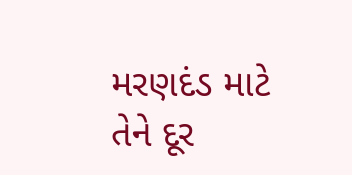મરણદંડ માટે તેને દૂર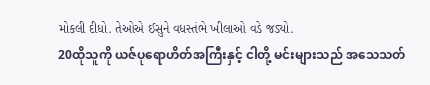મોકલી દીધો. તેઓએ ઈસુને વધસ્તંભે ખીલાઓ વડે જડ્યો.
20ထိုသူကို ယဇ်ပုရောဟိတ်အကြီးနှင့် ငါတို့ မင်းများသည် အသေသတ်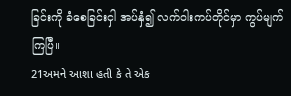ခြင်းကို ခံစေခြင်းငှါ အပ်နှံ၍ လက်ဝါးကပ်တိုင်မှာ ကွပ်မျက်ကြပြီ။
21અમને આશા હતી કે તે એક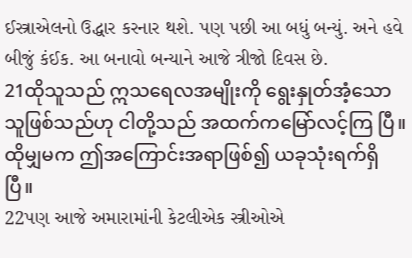ઈસ્ત્રાએલનો ઉદ્ધાર કરનાર થશે. પણ પછી આ બધું બન્યું. અને હવે બીજું કંઈક. આ બનાવો બન્યાને આજે ત્રીજો દિવસ છે.
21ထိုသူသည် ဣသရေလအမျိုးကို ရွေးနှုတ်အံ့သောသူဖြစ်သည်ဟု ငါတို့သည် အထက်ကမြော်လင့်ကြ ပြီ။ ထိုမျှမက ဤအကြောင်းအရာဖြစ်၍ ယခုသုံးရက်ရှိပြီ။
22પણ આજે અમારામાંની કેટલીએક સ્ત્રીઓએ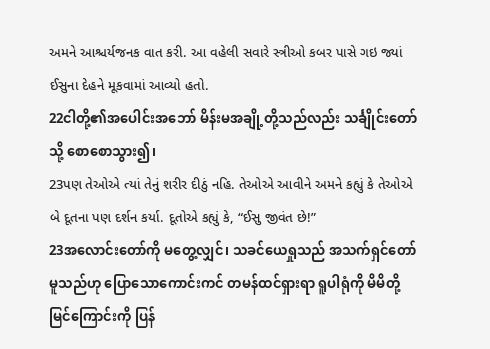અમને આશ્ચર્યજનક વાત કરી. આ વહેલી સવારે સ્ત્રીઓ કબર પાસે ગઇ જ્યાં ઈસુના દેહને મૂકવામાં આવ્યો હતો.
22ငါတို့၏အပေါင်းအဘော် မိန်းမအချို့တို့သည်လည်း သင်္ချိုင်းတော်သို့ စောစောသွား၍၊
23પણ તેઓએ ત્યાં તેનું શરીર દીઠું નહિ. તેઓએ આવીને અમને કહ્યું કે તેઓએ બે દૂતના પણ દર્શન કર્યા. દૂતોએ કહ્યું કે, “ઈસુ જીવંત છે!”
23အလောင်းတော်ကို မတွေ့လျှင်၊ သခင်ယေရှုသည် အသက်ရှင်တော်မူသည်ဟု ပြောသောကောင်းကင် တမန်ထင်ရှားရာ ရူပါရုံကို မိမိတို့ မြင်ကြောင်းကို ပြန်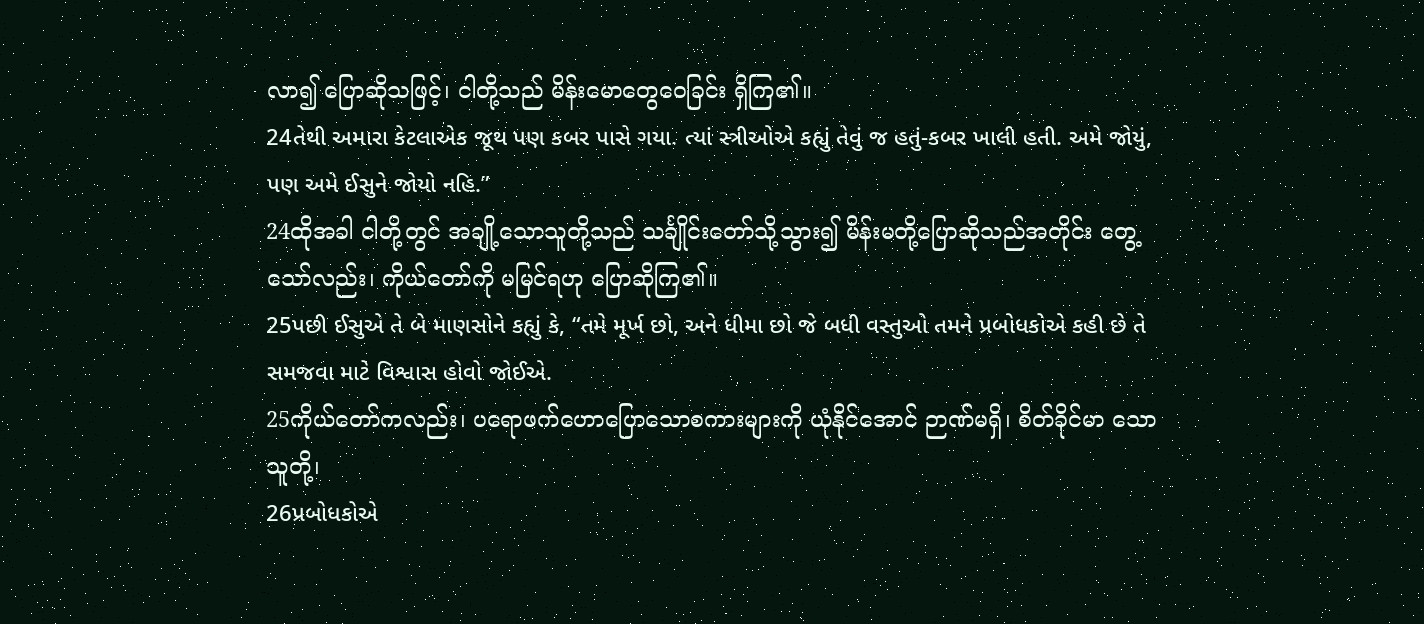လာ၍ ပြောဆိုသဖြင့်၊ ငါတို့သည် မိန်းမောတွေဝေခြင်း ရှိကြ၏။
24તેથી અમારા કેટલાએક જૂથ પણ કબર પાસે ગયા. ત્યાં સ્ત્રીઓએ કહ્યું તેવું જ હતું-કબર ખાલી હતી. અમે જોયું, પણ અમે ઈસુને જોયો નહિ.”
24ထိုအခါ ငါတို့တွင် အချို့သောသူတို့သည် သင်္ချိုင်းတော်သို့သွား၍ မိန်းမတို့ပြောဆိုသည်အတိုင်း တွေ့ သော်လည်း၊ ကိုယ်တော်ကို မမြင်ရဟု ပြောဆိုကြ၏။
25પછી ઈસુએ તે બે માણસોને કહ્યું કે, “તમે મૂર્ખ છો, અને ધીમા છો જે બધી વસ્તુઓ તમને પ્રબોધકોએ કહી છે તે સમજવા માટે વિશ્વાસ હોવો જોઈએ.
25ကိုယ်တော်ကလည်း၊ ပရောဖက်ဟောပြောသောစကားများကို ယုံနိုင်အောင် ဉာဏ်မရှိ၊ စိတ်ခိုင်မာ သောသူတို့၊
26પ્રબોધકોએ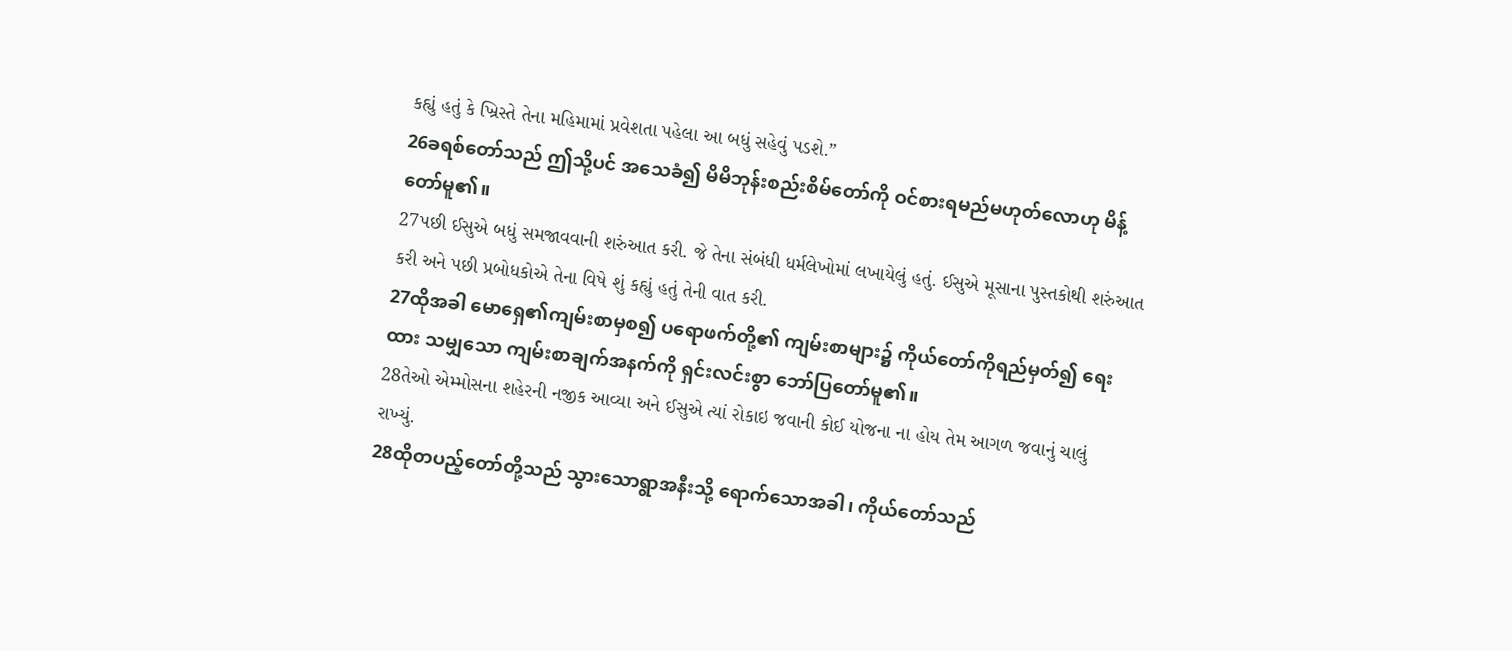કહ્યું હતું કે ખ્રિસ્તે તેના મહિમામાં પ્રવેશતા પહેલા આ બધું સહેવું પડશે.”
26ခရစ်တော်သည် ဤသို့ပင် အသေခံ၍ မိမိဘုန်းစည်းစိမ်တော်ကို ဝင်စားရမည်မဟုတ်လောဟု မိန့်တော်မူ၏။
27પછી ઈસુએ બધું સમજાવવાની શરુંઆત કરી. જે તેના સંબંધી ધર્મલેખોમાં લખાયેલું હતું. ઈસુએ મૂસાના પુસ્તકોથી શરુંઆત કરી અને પછી પ્રબોધકોએ તેના વિષે શું કહ્યું હતું તેની વાત કરી.
27ထိုအခါ မောရှေ၏ကျမ်းစာမှစ၍ ပရောဖက်တို့၏ ကျမ်းစာများ၌ ကိုယ်တော်ကိုရည်မှတ်၍ ရေးထား သမျှသော ကျမ်းစာချက်အနက်ကို ရှင်းလင်းစွာ ဘော်ပြတော်မူ၏။
28તેઓ એમ્મોસના શહેરની નજીક આવ્યા અને ઈસુએ ત્યાં રોકાઇ જવાની કોઈ યોજના ના હોય તેમ આગળ જવાનું ચાલું રાખ્યું.
28ထိုတပည့်တော်တို့သည် သွားသောရွာအနီးသို့ ရောက်သောအခါ၊ ကိုယ်တော်သည်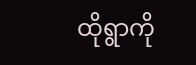ထိုရွာကို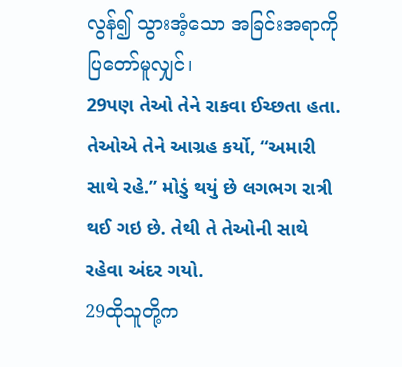လွန်၍ သွားအံ့သော အခြင်းအရာကို ပြတော်မူလျှင်၊
29પણ તેઓ તેને રાકવા ઈચ્છતા હતા. તેઓએ તેને આગ્રહ કર્યો, “અમારી સાથે રહે.” મોડું થયું છે લગભગ રાત્રી થઈ ગઇ છે. તેથી તે તેઓની સાથે રહેવા અંદર ગયો.
29ထိုသူတို့က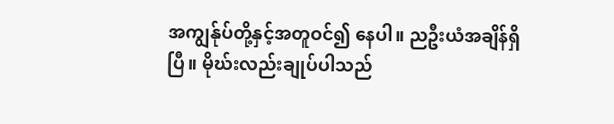အကျွန်ုပ်တို့နှင့်အတူဝင်၍ နေပါ။ ညဦးယံအချိန်ရှိပြီ။ မိုဃ်းလည်းချုပ်ပါသည်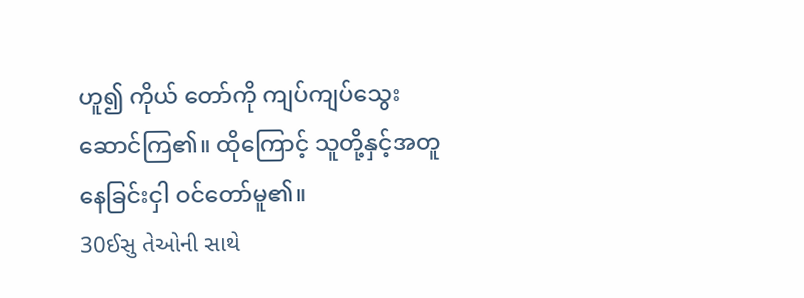ဟူ၍ ကိုယ် တော်ကို ကျပ်ကျပ်သွေးဆောင်ကြ၏။ ထိုကြောင့် သူတို့နှင့်အတူနေခြင်းငှါ ဝင်တော်မူ၏။
30ઈસુ તેઓની સાથે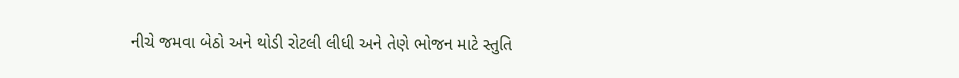નીચે જમવા બેઠો અને થોડી રોટલી લીધી અને તેણે ભોજન માટે સ્તુતિ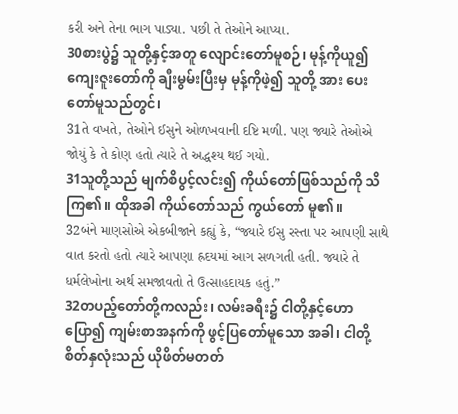કરી અને તેના ભાગ પાડ્યા. પછી તે તેઓને આપ્યા.
30စားပွဲ၌ သူတို့နှင့်အတူ လျောင်းတော်မူစဉ်၊ မုန့်ကိုယူ၍ ကျေးဇူးတော်ကို ချီးမွမ်းပြီးမှ မုန့်ကိုဖဲ့၍ သူတို့ အား ပေးတော်မူသည်တွင်၊
31તે વખતે, તેઓને ઈસુને ઓળખવાની દષ્ટિ મળી. પણ જ્યારે તેઓએ જોયું કે તે કોણ હતો ત્યારે તે અદ્ધશ્ય થઈ ગયો.
31သူတို့သည် မျက်စိပွင့်လင်း၍ ကိုယ်တော်ဖြစ်သည်ကို သိကြ၏။ ထိုအခါ ကိုယ်တော်သည် ကွယ်တော် မူ၏။
32બંને માણસોએ એકબીજાને કહ્યું કે, “જ્યારે ઈસુ રસ્તા પર આપણી સાથે વાત કરતો હતો ત્યારે આપણા હ્રદયમાં આગ સળગતી હતી. જ્યારે તે ધર્મલેખોના અર્થ સમજાવતો તે ઉત્સાહદાયક હતું.”
32တပည့်တော်တို့ကလည်း၊ လမ်းခရီး၌ ငါတို့နှင့်ဟောပြော၍ ကျမ်းစာအနက်ကို ဖွင့်ပြတော်မူသော အခါ၊ ငါတို့ စိတ်နှလုံးသည် ယိုဖိတ်မတတ်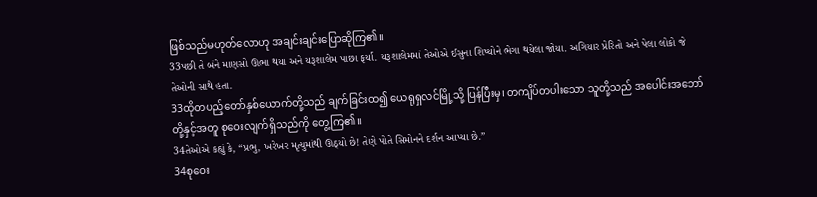ဖြစ်သည်မဟုတ်လောဟု အချင်းချင်းပြောဆိုကြ၏။
33પછી તે બંને માણસો ઊભા થયા અને યરૂશાલેમ પાછા ફર્યા. યરૂશાલેમમાં તેઓએ ઈસુના શિષ્યોને ભેગા થયેલા જોયા. અગિયાર પ્રેરિતો અને પેલા લોકો જે તેઓની સાથે હતા.
33ထိုတပည့်တော်နှစ်ယောက်တို့သည် ချက်ခြင်းထ၍ ယေရုရှလင်မြို့သို့ ပြန်ပြီးမှ၊ တကျိပ်တပါးသော သူတို့သည် အပေါင်းအဘော်တို့နှင့်အတူ စုဝေးလျက်ရှိသည်ကို တွေ့ကြ၏။
34તેઓએ કહ્યું કે, “પ્રભુ, ખરેખર મૃત્યુમાંથી ઊઠ્યો છે! તેણે પોતે સિમોનને દર્શન આપ્યા છે.”
34စုဝေး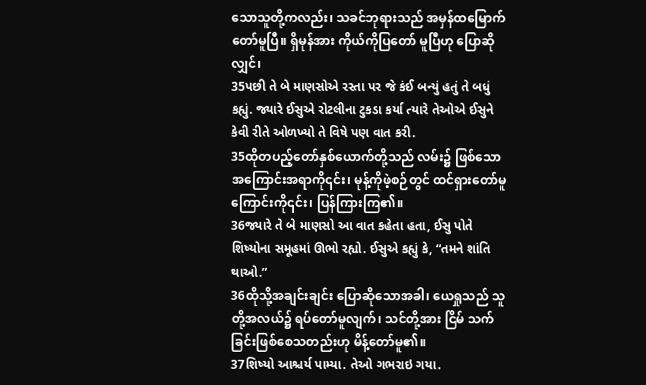သောသူတို့ကလည်း၊ သခင်ဘုရားသည် အမှန်ထမြောက်တော်မူပြီ။ ရှိမုန်အား ကိုယ်ကိုပြတော် မူပြီဟု ပြောဆိုလျှင်၊
35પછી તે બે માણસોએ રસ્તા પર જે કંઈ બન્યું હતું તે બધું કહ્યું. જ્યારે ઈસુએ રોટલીના ટુકડા કર્યા ત્યારે તેઓએ ઈસુને કેવી રીતે ઓળખ્યો તે વિષે પણ વાત કરી.
35ထိုတပည့်တော်နှစ်ယောက်တို့သည် လမ်း၌ ဖြစ်သောအကြောင်းအရာကို၎င်း၊ မုန့်ကိုဖဲ့စဉ်တွင် ထင်ရှားတော်မူကြောင်းကို၎င်း၊ ပြန်ကြားကြ၏။
36જ્યારે તે બે માણસો આ વાત કહેતા હતા, ઈસુ પોતે શિષ્યોના સમૂહમાં ઊભો રહ્યો. ઈસુએ કહ્યું કે, “તમને શાંતિ થાઓ.”
36ထိုသို့အချင်းချင်း ပြောဆိုသောအခါ၊ ယေရှုသည် သူတို့အလယ်၌ ရပ်တော်မူလျက်၊ သင်တို့အား ငြိမ် သက်ခြင်းဖြစ်စေသတည်းဟု မိန့်တော်မူ၏။
37શિષ્યો આશ્ચર્ય પામ્યા. તેઓ ગભરાઇ ગયા.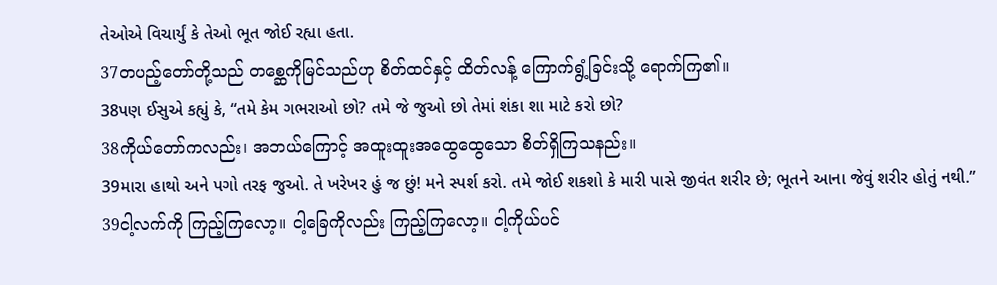તેઓએ વિચાર્યું કે તેઓ ભૂત જોઈ રહ્યા હતા.
37တပည့်တော်တို့သည် တစ္ဆေကိုမြင်သည်ဟု စိတ်ထင်နှင့် ထိတ်လန့် ကြောက်ရွံ့ခြင်းသို့ ရောက်ကြ၏။
38પણ ઈસુએ કહ્યું કે, “તમે કેમ ગભરાઓ છો? તમે જે જુઓ છો તેમાં શંકા શા માટે કરો છો?
38ကိုယ်တော်ကလည်း၊ အဘယ်ကြောင့် အထူးထူးအထွေထွေသော စိတ်ရှိကြသနည်း။
39મારા હાથો અને પગો તરફ જુઓ. તે ખરેખર હું જ છું! મને સ્પર્શ કરો. તમે જોઈ શકશો કે મારી પાસે જીવંત શરીર છે; ભૂતને આના જેવું શરીર હોતું નથી.”
39ငါ့လက်ကို ကြည့်ကြလော့။ ငါ့ခြေကိုလည်း ကြည့်ကြလော့။ ငါ့ကိုယ်ပင်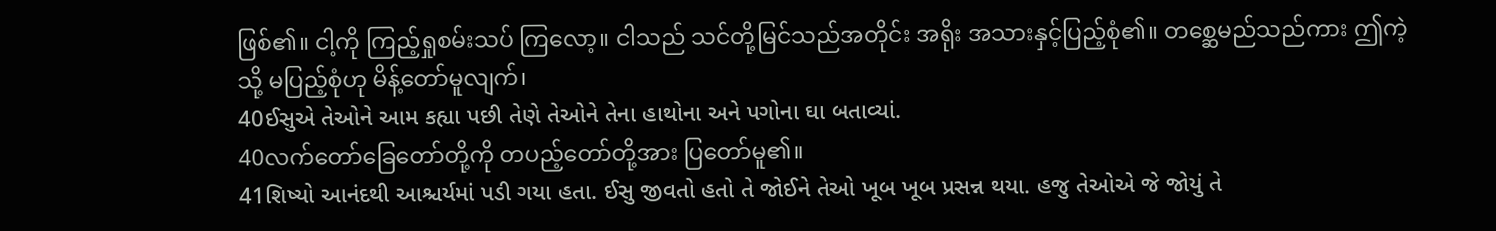ဖြစ်၏။ ငါ့ကို ကြည့်ရှုစမ်းသပ် ကြလော့။ ငါသည် သင်တို့မြင်သည်အတိုင်း အရိုး အသားနှင့်ပြည့်စုံ၏။ တစ္ဆေမည်သည်ကား ဤကဲ့သို့ မပြည့်စုံဟု မိန့်တော်မူလျက်၊
40ઈસુએ તેઓને આમ કહ્યા પછી તેણે તેઓને તેના હાથોના અને પગોના ઘા બતાવ્યાં.
40လက်တော်ခြေတော်တို့ကို တပည့်တော်တို့အား ပြတော်မူ၏။
41શિષ્યો આનંદથી આશ્ચર્યમાં પડી ગયા હતા. ઈસુ જીવતો હતો તે જોઈને તેઓ ખૂબ ખૂબ પ્રસન્ન થયા. હજુ તેઓએ જે જોયું તે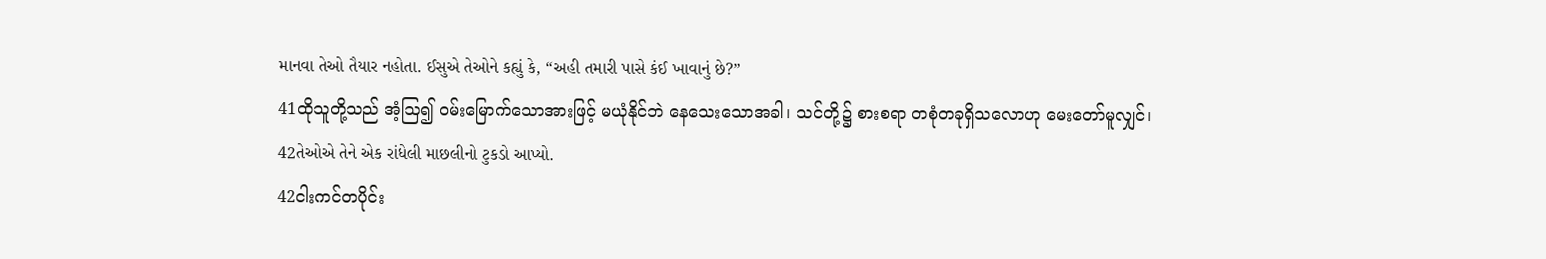માનવા તેઓ તૈયાર નહોતા. ઈસુએ તેઓને કહ્યું કે, “અહી તમારી પાસે કંઈ ખાવાનું છે?”
41ထိုသူတို့သည် အံ့ဩ၍ ဝမ်းမြောက်သောအားဖြင့် မယုံနိုင်ဘဲ နေသေးသောအခါ၊ သင်တို့၌ စားစရာ တစုံတခုရှိသလောဟု မေးတော်မူလျှင်၊
42તેઓએ તેને એક રાંધેલી માછલીનો ટુકડો આપ્યો.
42ငါးကင်တပိုင်း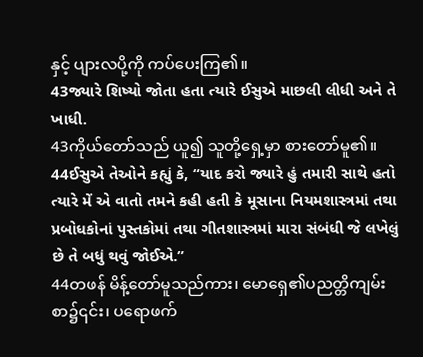နှင့် ပျားလပို့ကို ကပ်ပေးကြ၏။
43જ્યારે શિષ્યો જોતા હતા ત્યારે ઈસુએ માછલી લીધી અને તે ખાધી.
43ကိုယ်တော်သည် ယူ၍ သူတို့ရှေ့မှာ စားတော်မူ၏။
44ઈસુએ તેઓને કહ્યું કે, “યાદ કરો જ્યારે હું તમારી સાથે હતો ત્યારે મેં એ વાતો તમને કહી હતી કે મૂસાના નિયમશાસ્ત્રમાં તથા પ્રબોધકોનાં પુસ્તકોમાં તથા ગીતશાસ્ત્રમાં મારા સંબંધી જે લખેલું છે તે બધું થવું જોઈએ.”
44တဖန် မိန့်တော်မူသည်ကား၊ မောရှေ၏ပညတ္တိကျမ်းစာ၌၎င်း၊ ပရောဖက်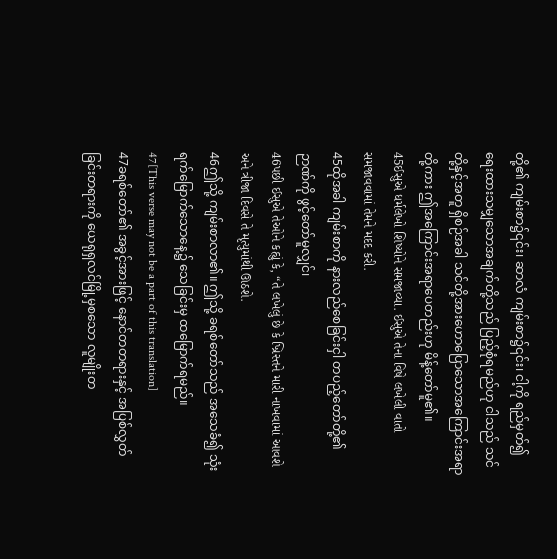တို့၏ ကျမ်းစာ၌၎င်း၊ ဆာလံ ကျမ်းစာ၌၎င်း၊ ငါ့ကို ရည်မှတ်၍ ရေးထားသမျှသောအချက်တို့သည် ပြည့်စုံရမည်ဟု ငါသည် သင်တို့နှင့်အတူ ရှိစဉ်အခါ သင်တို့အားဟောပြောသောအကြောင်းအရာတို့ကား ဤအကြောင်းအရာပေတည်းဟု မိန့်တော်မူ၏။
45ઈસુએ ધર્મલેખો શિષ્યોને સમજાવ્યા. ઈસુએ તેના વિષે લખેલી વાતો સમજાવવામાં તેમને મદદ કરી.
45ထိုအခါ ကျမ်းစာကို နားလည်စေခြင်းငှါ တပည့်တော်တို့၏ ဉာဏ်ကို ဖွင့်တော်မူလျှင်၊
46પછી ઈસુએ તેઓને કહ્યું કે, “તે લખેલું છે કે ખ્રિસ્તને મારી નાખવામાં આવશે અને ત્રીજા દિવસે તે મૃત્યુમાંથી ઊઠશે.
46ဤသို့ ကျမ်းစာလာ၏။ ဤသို့ ခရစ်တော်သည် အသေခံ၍ သုံးရက်မြောက်သောနေ့၌ သေခြင်းမှ ထမြောက်ရမည်။
47[This verse may not be a part of this translation]
47ခရစ်တော်၏ အခွင့်အားဖြင့် နောင်တတရားနှင့် အပြစ်လွှတ်ခြင်းတရားကို ယေရုရှလင်မြို့မှစသော လူမျိုးတ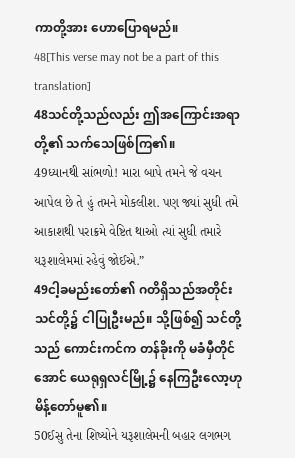ကာတို့အား ဟောပြောရမည်။
48[This verse may not be a part of this translation]
48သင်တို့သည်လည်း ဤအကြောင်းအရာတို့၏ သက်သေဖြစ်ကြ၏။
49ધ્યાનથી સાંભળો! મારા બાપે તમને જે વચન આપેલ છે તે હું તમને મોકલીશ. પણ જ્યાં સુધી તમે આકાશથી પરાક્રમે વેષ્ટિત થાઓ ત્યાં સુધી તમારે યરૂશાલેમમાં રહેવું જોઈએ.”
49ငါ့ခမည်းတော်၏ ဂတိရှိသည်အတိုင်း သင်တို့၌ ငါပြုဦးမည်။ သို့ဖြစ်၍ သင်တို့သည် ကောင်းကင်က တန်ခိုးကို မခံမှီတိုင်အောင် ယေရုရှလင်မြို့၌ နေကြဦးလော့ဟု မိန့်တော်မူ၏။
50ઈસુ તેના શિષ્યોને યરૂશાલેમની બહાર લગભગ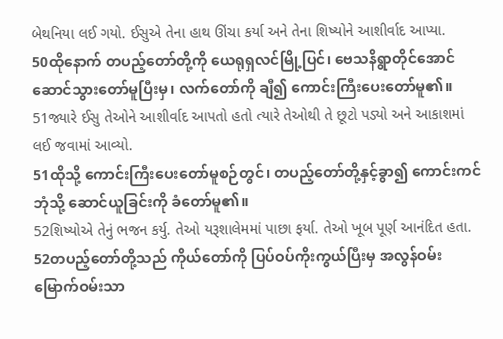બેથનિયા લઈ ગયો. ઈસુએ તેના હાથ ઊંચા કર્યા અને તેના શિષ્યોને આશીર્વાદ આપ્યા.
50ထိုနောက် တပည့်တော်တို့ကို ယေရုရှလင်မြို့ပြင်၊ ဗေသနိရွာတိုင်အောင် ဆောင်သွားတော်မူပြီးမှ၊ လက်တော်ကို ချီ၍ ကောင်းကြီးပေးတော်မူ၏။
51જ્યારે ઈસુ તેઓને આશીર્વાદ આપતો હતો ત્યારે તેઓથી તે છૂટો પડ્યો અને આકાશમાં લઈ જવામાં આવ્યો.
51ထိုသို့ ကောင်းကြီးပေးတော်မူစဉ်တွင်၊ တပည့်တော်တို့နှင့်ခွာ၍ ကောင်းကင်ဘုံသို့ ဆောင်ယူခြင်းကို ခံတော်မူ၏။
52શિષ્યોએ તેનું ભજન કર્યુ. તેઓ યરૂશાલેમમાં પાછા ફર્યા. તેઓ ખૂબ પૂર્ણ આનંદિત હતા.
52တပည့်တော်တို့သည် ကိုယ်တော်ကို ပြပ်ဝပ်ကိုးကွယ်ပြီးမှ အလွန်ဝမ်းမြောက်ဝမ်းသာ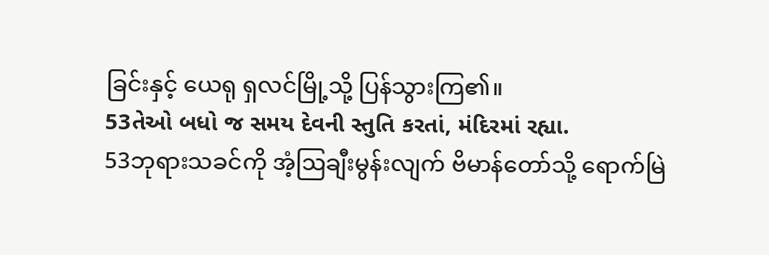ခြင်းနှင့် ယေရု ရှလင်မြို့သို့ ပြန်သွားကြ၏။
53તેઓ બધો જ સમય દેવની સ્તુતિ કરતાં, મંદિરમાં રહ્યા.
53ဘုရားသခင်ကို အံ့ဩချီးမွန်းလျက် ဗိမာန်တော်သို့ ရောက်မြဲ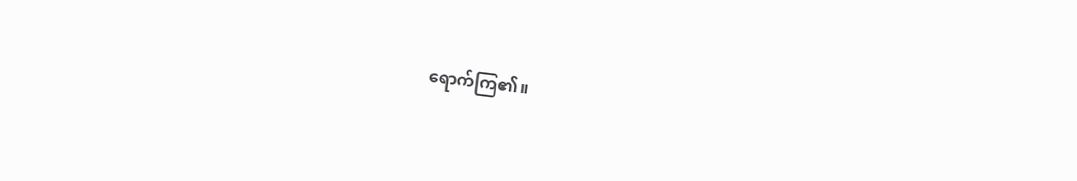ရောက်ကြ၏။